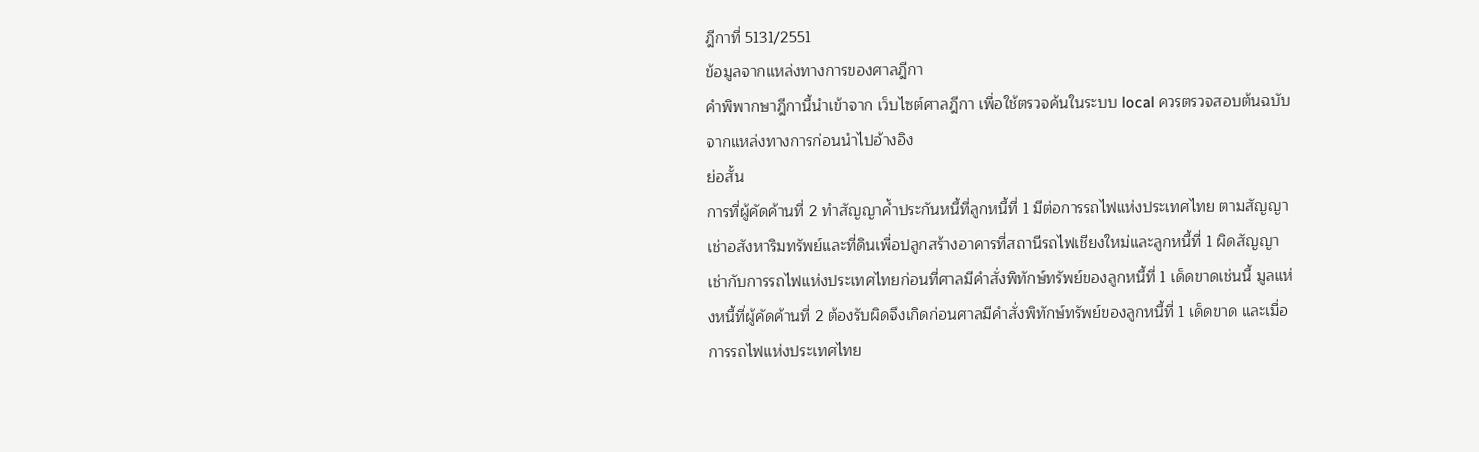ฎีกาที่ 5131/2551
ข้อมูลจากแหล่งทางการของศาลฎีกา
คำพิพากษาฎีกานี้นำเข้าจาก เว็บไซต์ศาลฎีกา เพื่อใช้ตรวจค้นในระบบ local ควรตรวจสอบต้นฉบับจากแหล่งทางการก่อนนำไปอ้างอิง
ย่อสั้น
การที่ผู้คัดค้านที่ 2 ทำสัญญาค้ำประกันหนี้ที่ลูกหนี้ที่ 1 มีต่อการรถไฟแห่งประเทศไทย ตามสัญญาเช่าอสังหาริมทรัพย์และที่ดินเพื่อปลูกสร้างอาคารที่สถานีรถไฟเชียงใหม่และลูกหนี้ที่ 1 ผิดสัญญาเช่ากับการรถไฟแห่งประเทศไทยก่อนที่ศาลมีคำสั่งพิทักษ์ทรัพย์ของลูกหนี้ที่ 1 เด็ดขาดเช่นนี้ มูลแห่งหนี้ที่ผู้คัดค้านที่ 2 ต้องรับผิดจึงเกิดก่อนศาลมีคำสั่งพิทักษ์ทรัพย์ของลูกหนี้ที่ 1 เด็ดขาด และเมื่อการรถไฟแห่งประเทศไทย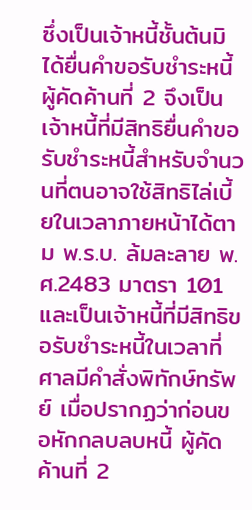ซึ่งเป็นเจ้าหนี้ชั้นต้นมิได้ยื่นคำขอรับชำระหนี้ ผู้คัดค้านที่ 2 จึงเป็นเจ้าหนี้ที่มีสิทธิยื่นคำขอรับชำระหนี้สำหรับจำนวนที่ตนอาจใช้สิทธิไล่เบี้ยในเวลาภายหน้าได้ตาม พ.ร.บ. ล้มละลาย พ.ศ.2483 มาตรา 101 และเป็นเจ้าหนี้ที่มีสิทธิขอรับชำระหนี้ในเวลาที่ศาลมีคำสั่งพิทักษ์ทรัพย์ เมื่อปรากฏว่าก่อนขอหักกลบลบหนี้ ผู้คัดค้านที่ 2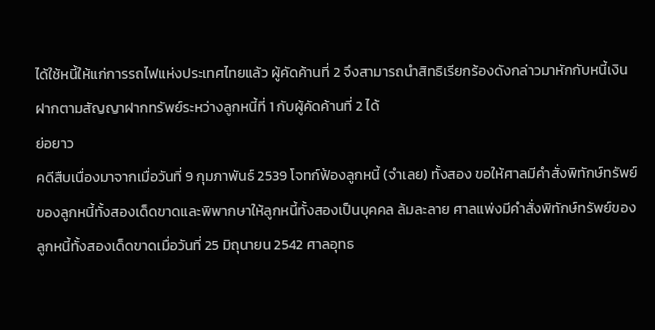ได้ใช้หนี้ให้แก่การรถไฟแห่งประเทศไทยแล้ว ผู้คัดค้านที่ 2 จึงสามารถนำสิทธิเรียกร้องดังกล่าวมาหักกับหนี้เงินฝากตามสัญญาฝากทรัพย์ระหว่างลูกหนี้ที่ 1 กับผู้คัดค้านที่ 2 ได้
ย่อยาว
คดีสืบเนื่องมาจากเมื่อวันที่ 9 กุมภาพันธ์ 2539 โจทก์ฟ้องลูกหนี้ (จำเลย) ทั้งสอง ขอให้ศาลมีคำสั่งพิทักษ์ทรัพย์ของลูกหนี้ทั้งสองเด็ดขาดและพิพากษาให้ลูกหนี้ทั้งสองเป็นบุคคล ล้มละลาย ศาลแพ่งมีคำสั่งพิทักษ์ทรัพย์ของลูกหนี้ทั้งสองเด็ดขาดเมื่อวันที่ 25 มิถุนายน 2542 ศาลอุทธ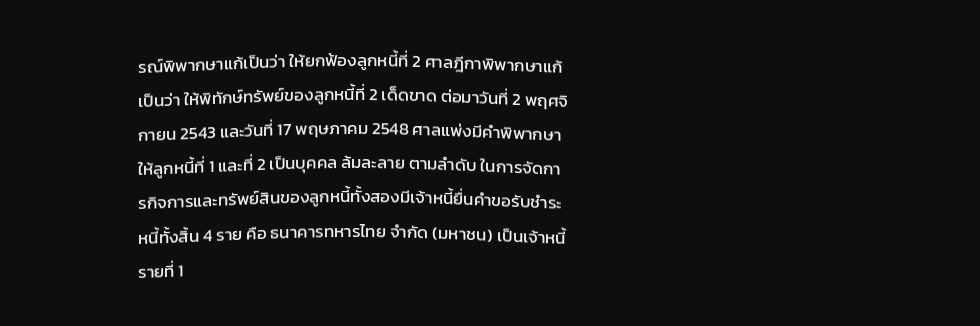รณ์พิพากษาแก้เป็นว่า ให้ยกฟ้องลูกหนี้ที่ 2 ศาลฎีกาพิพากษาแก้เป็นว่า ให้พิทักษ์ทรัพย์ของลูกหนี้ที่ 2 เด็ดขาด ต่อมาวันที่ 2 พฤศจิกายน 2543 และวันที่ 17 พฤษภาคม 2548 ศาลแพ่งมีคำพิพากษาให้ลูกหนี้ที่ 1 และที่ 2 เป็นบุคคล ล้มละลาย ตามลำดับ ในการจัดการกิจการและทรัพย์สินของลูกหนี้ทั้งสองมีเจ้าหนี้ยื่นคำขอรับชำระหนี้ทั้งสิ้น 4 ราย คือ ธนาคารทหารไทย จำกัด (มหาชน) เป็นเจ้าหนี้รายที่ 1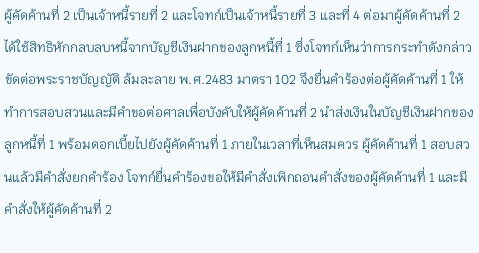ผู้คัดค้านที่ 2 เป็นเจ้าหนี้รายที่ 2 และโจทก์เป็นเจ้าหนี้รายที่ 3 และที่ 4 ต่อมาผู้คัดค้านที่ 2 ได้ใช้สิทธิหักกลบลบหนี้จากบัญชีเงินฝากของลูกหนี้ที่ 1 ซึ่งโจทก์เห็นว่าการกระทำดังกล่าวขัดต่อพระราชบัญญัติ ล้มละลาย พ.ศ.2483 มาตรา 102 จึงยื่นคำร้องต่อผู้คัดค้านที่ 1 ให้ทำการสอบสวนและมีคำขอต่อศาลเพื่อบังคับให้ผู้คัดค้านที่ 2 นำส่งเงินในบัญชีเงินฝากของลูกหนี้ที่ 1 พร้อมดอกเบี้ยไปยังผู้คัดค้านที่ 1 ภายในเวลาที่เห็นสมควร ผู้คัดค้านที่ 1 สอบสวนแล้วมีคำสั่งยกคำร้อง โจทก์ยื่นคำร้องขอให้มีคำสั่งเพิกถอนคำสั่งของผู้คัดค้านที่ 1 และมีคำสั่งให้ผู้คัดค้านที่ 2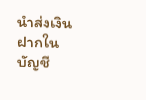นำส่งเงินฝากในบัญชี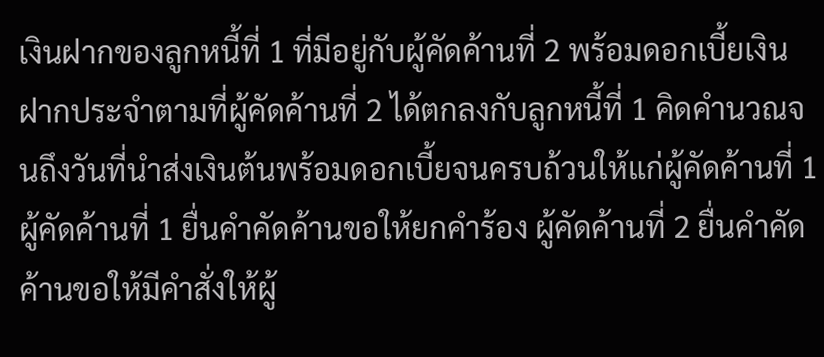เงินฝากของลูกหนี้ที่ 1 ที่มีอยู่กับผู้คัดค้านที่ 2 พร้อมดอกเบี้ยเงินฝากประจำตามที่ผู้คัดค้านที่ 2 ได้ตกลงกับลูกหนี้ที่ 1 คิดคำนวณจนถึงวันที่นำส่งเงินต้นพร้อมดอกเบี้ยจนครบถ้วนให้แก่ผู้คัดค้านที่ 1 ผู้คัดค้านที่ 1 ยื่นคำคัดค้านขอให้ยกคำร้อง ผู้คัดค้านที่ 2 ยื่นคำคัดค้านขอให้มีคำสั่งให้ผู้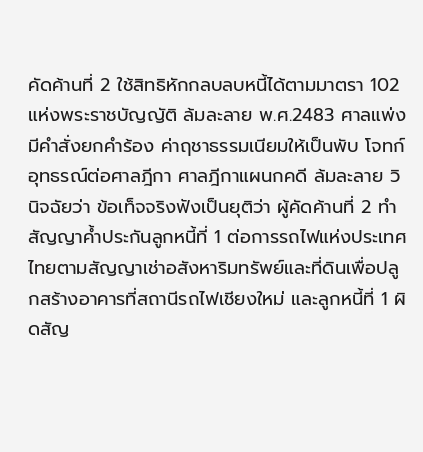คัดค้านที่ 2 ใช้สิทธิหักกลบลบหนี้ได้ตามมาตรา 102 แห่งพระราชบัญญัติ ล้มละลาย พ.ศ.2483 ศาลแพ่งมีคำสั่งยกคำร้อง ค่าฤชาธรรมเนียมให้เป็นพับ โจทก์อุทธรณ์ต่อศาลฎีกา ศาลฎีกาแผนกคดี ล้มละลาย วินิจฉัยว่า ข้อเท็จจริงฟังเป็นยุติว่า ผู้คัดค้านที่ 2 ทำสัญญาค้ำประกันลูกหนี้ที่ 1 ต่อการรถไฟแห่งประเทศไทยตามสัญญาเช่าอสังหาริมทรัพย์และที่ดินเพื่อปลูกสร้างอาคารที่สถานีรถไฟเชียงใหม่ และลูกหนี้ที่ 1 ผิดสัญ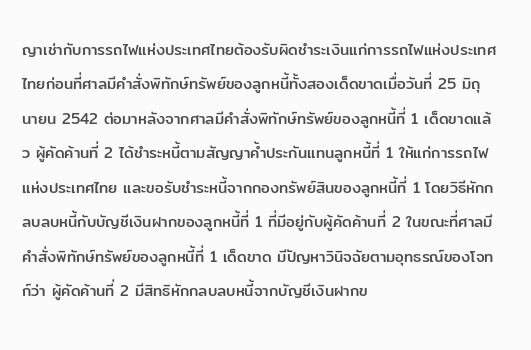ญาเช่ากับการรถไฟแห่งประเทศไทยต้องรับผิดชำระเงินแก่การรถไฟแห่งประเทศไทยก่อนที่ศาลมีคำสั่งพิทักษ์ทรัพย์ของลูกหนี้ทั้งสองเด็ดขาดเมื่อวันที่ 25 มิถุนายน 2542 ต่อมาหลังจากศาลมีคำสั่งพิทักษ์ทรัพย์ของลูกหนี้ที่ 1 เด็ดขาดแล้ว ผู้คัดค้านที่ 2 ได้ชำระหนี้ตามสัญญาค้ำประกันแทนลูกหนี้ที่ 1 ให้แก่การรถไฟแห่งประเทศไทย และขอรับชำระหนี้จากกองทรัพย์สินของลูกหนี้ที่ 1 โดยวิธีหักกลบลบหนี้กับบัญชีเงินฝากของลูกหนี้ที่ 1 ที่มีอยู่กับผู้คัดค้านที่ 2 ในขณะที่ศาลมีคำสั่งพิทักษ์ทรัพย์ของลูกหนี้ที่ 1 เด็ดขาด มีปัญหาวินิจฉัยตามอุทธรณ์ของโจทก์ว่า ผู้คัดค้านที่ 2 มีสิทธิหักกลบลบหนี้จากบัญชีเงินฝากข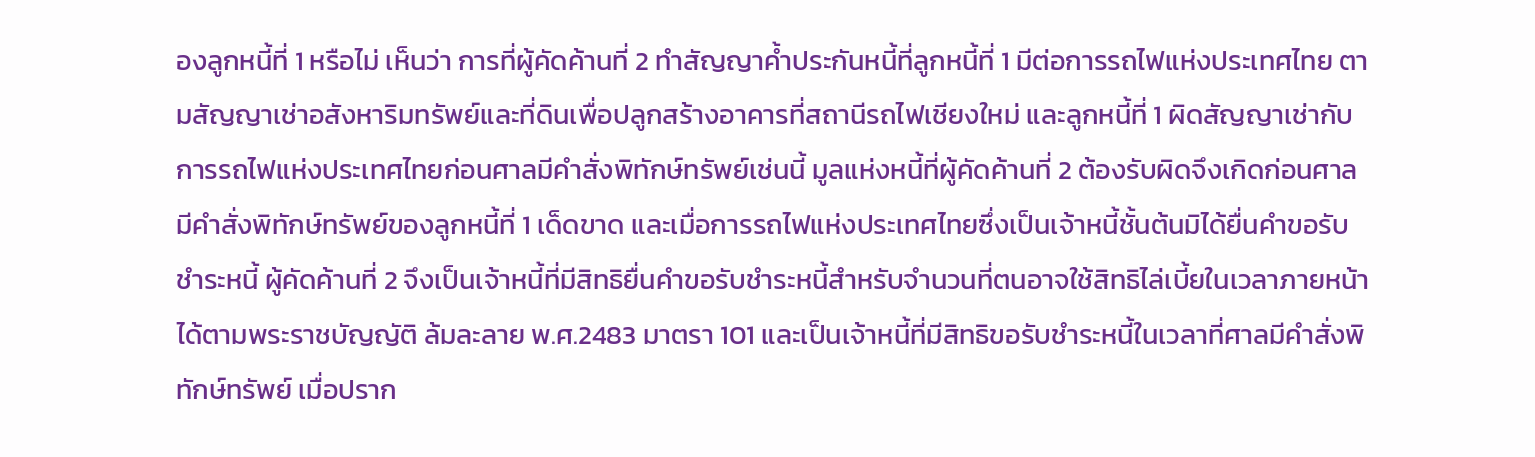องลูกหนี้ที่ 1 หรือไม่ เห็นว่า การที่ผู้คัดค้านที่ 2 ทำสัญญาค้ำประกันหนี้ที่ลูกหนี้ที่ 1 มีต่อการรถไฟแห่งประเทศไทย ตามสัญญาเช่าอสังหาริมทรัพย์และที่ดินเพื่อปลูกสร้างอาคารที่สถานีรถไฟเชียงใหม่ และลูกหนี้ที่ 1 ผิดสัญญาเช่ากับการรถไฟแห่งประเทศไทยก่อนศาลมีคำสั่งพิทักษ์ทรัพย์เช่นนี้ มูลแห่งหนี้ที่ผู้คัดค้านที่ 2 ต้องรับผิดจึงเกิดก่อนศาลมีคำสั่งพิทักษ์ทรัพย์ของลูกหนี้ที่ 1 เด็ดขาด และเมื่อการรถไฟแห่งประเทศไทยซึ่งเป็นเจ้าหนี้ชั้นต้นมิได้ยื่นคำขอรับชำระหนี้ ผู้คัดค้านที่ 2 จึงเป็นเจ้าหนี้ที่มีสิทธิยื่นคำขอรับชำระหนี้สำหรับจำนวนที่ตนอาจใช้สิทธิไล่เบี้ยในเวลาภายหน้าได้ตามพระราชบัญญัติ ล้มละลาย พ.ศ.2483 มาตรา 101 และเป็นเจ้าหนี้ที่มีสิทธิขอรับชำระหนี้ในเวลาที่ศาลมีคำสั่งพิทักษ์ทรัพย์ เมื่อปราก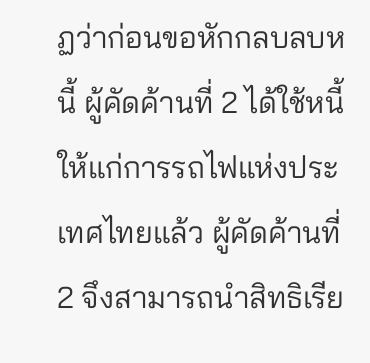ฏว่าก่อนขอหักกลบลบหนี้ ผู้คัดค้านที่ 2 ได้ใช้หนี้ให้แก่การรถไฟแห่งประเทศไทยแล้ว ผู้คัดค้านที่ 2 จึงสามารถนำสิทธิเรีย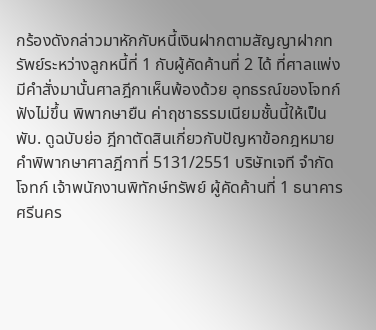กร้องดังกล่าวมาหักกับหนี้เงินฝากตามสัญญาฝากทรัพย์ระหว่างลูกหนี้ที่ 1 กับผู้คัดค้านที่ 2 ได้ ที่ศาลแพ่งมีคำสั่งมานั้นศาลฎีกาเห็นพ้องด้วย อุทธรณ์ของโจทก์ฟังไม่ขึ้น พิพากษายืน ค่าฤชาธรรมเนียมชั้นนี้ให้เป็นพับ. ดูฉบับย่อ ฎีกาตัดสินเกี่ยวกับปัญหาข้อกฎหมาย คำพิพากษาศาลฎีกาที่ 5131/2551 บริษัทเจที จำกัด โจทก์ เจ้าพนักงานพิทักษ์ทรัพย์ ผู้คัดค้านที่ 1 ธนาคารศรีนคร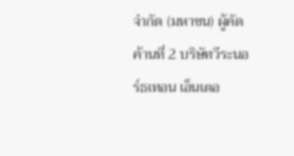จำกัด (มหาชน) ผู้คัดค้านที่ 2 บริษัทวีระนอร์ธเทอน เอ็นเตอ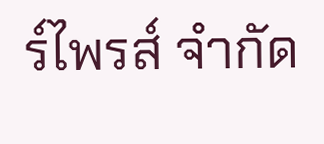ร์ไพรส์ จำกัด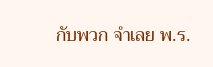กับพวก จำเลย พ.ร.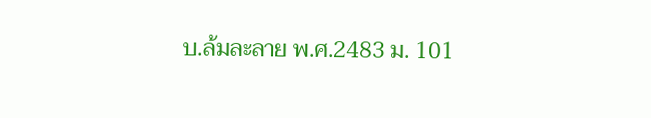บ.ล้มละลาย พ.ศ.2483 ม. 101